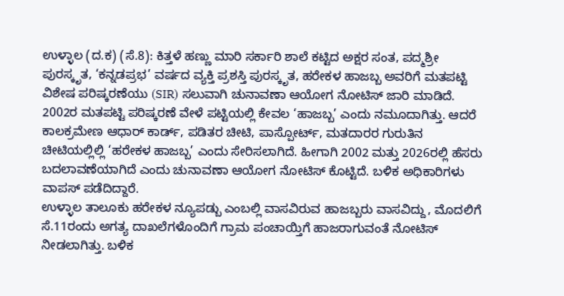ಉಳ್ಳಾಲ (ದ.ಕ) (ಸೆ.8): ಕಿತ್ತಳೆ ಹಣ್ಣು ಮಾರಿ ಸರ್ಕಾರಿ ಶಾಲೆ ಕಟ್ಟಿದ ಅಕ್ಷರ ಸಂತ, ಪದ್ಮಶ್ರೀ ಪುರಸ್ಕೃತ, ‘ಕನ್ನಡಪ್ರಭ’ ವರ್ಷದ ವ್ಯಕ್ತಿ ಪ್ರಶಸ್ತಿ ಪುರಸ್ಕೃತ, ಹರೇಕಳ ಹಾಜಬ್ಬ ಅವರಿಗೆ ಮತಪಟ್ಟಿ ವಿಶೇಷ ಪರಿಷ್ಕರಣೆಯು (SIR) ಸಲುವಾಗಿ ಚುನಾವಣಾ ಆಯೋಗ ನೋಟಿಸ್ ಜಾರಿ ಮಾಡಿದೆ.
2002ರ ಮತಪಟ್ಟಿ ಪರಿಷ್ಕರಣೆ ವೇಳೆ ಪಟ್ಟಿಯಲ್ಲಿ ಕೇವಲ ‘ಹಾಜಬ್ಬ’ ಎಂದು ನಮೂದಾಗಿತ್ತು. ಆದರೆ ಕಾಲಕ್ರಮೇಣ ಆಧಾರ್ ಕಾರ್ಡ್, ಪಡಿತರ ಚೀಟಿ, ಪಾಸ್ಪೋರ್ಟ್, ಮತದಾರರ ಗುರುತಿನ ಚೀಟಿಯಲ್ಲಿಲ್ಲಿ ‘ಹರೇಕಳ ಹಾಜಬ್ಬ’ ಎಂದು ಸೇರಿಸಲಾಗಿದೆ. ಹೀಗಾಗಿ 2002 ಮತ್ತು 2026ರಲ್ಲಿ ಹೆಸರು ಬದಲಾವಣೆಯಾಗಿದೆ ಎಂದು ಚುನಾವಣಾ ಆಯೋಗ ನೋಟಿಸ್ ಕೊಟ್ಟಿದೆ. ಬಳಿಕ ಅಧಿಕಾರಿಗಳು ವಾಪಸ್ ಪಡೆದಿದ್ದಾರೆ.
ಉಳ್ಳಾಲ ತಾಲೂಕು ಹರೇಕಳ ನ್ಯೂಪಡ್ಬು ಎಂಬಲ್ಲಿ ವಾಸವಿರುವ ಹಾಜಬ್ಬರು ವಾಸವಿದ್ದು, ಮೊದಲಿಗೆ ಸೆ.11ರಂದು ಅಗತ್ಯ ದಾಖಲೆಗಳೊಂದಿಗೆ ಗ್ರಾಮ ಪಂಚಾಯ್ತಿಗೆ ಹಾಜರಾಗುವಂತೆ ನೋಟಿಸ್ ನೀಡಲಾಗಿತ್ತು. ಬಳಿಕ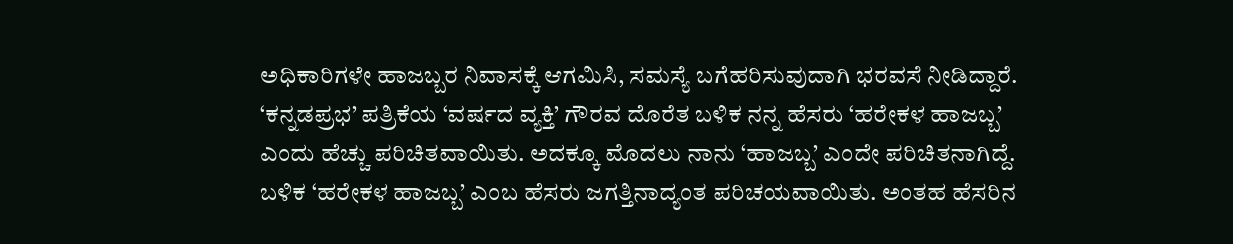ಅಧಿಕಾರಿಗಳೇ ಹಾಜಬ್ಬರ ನಿವಾಸಕ್ಕೆ ಆಗಮಿಸಿ, ಸಮಸ್ಯೆ ಬಗೆಹರಿಸುವುದಾಗಿ ಭರವಸೆ ನೀಡಿದ್ದಾರೆ.
‘ಕನ್ನಡಪ್ರಭ’ ಪತ್ರಿಕೆಯ ‘ವರ್ಷದ ವ್ಯಕ್ತಿ’ ಗೌರವ ದೊರೆತ ಬಳಿಕ ನನ್ನ ಹೆಸರು ‘ಹರೇಕಳ ಹಾಜಬ್ಬ’ ಎಂದು ಹೆಚ್ಚು ಪರಿಚಿತವಾಯಿತು. ಅದಕ್ಕೂ ಮೊದಲು ನಾನು ‘ಹಾಜಬ್ಬ’ ಎಂದೇ ಪರಿಚಿತನಾಗಿದ್ದೆ. ಬಳಿಕ ‘ಹರೇಕಳ ಹಾಜಬ್ಬ’ ಎಂಬ ಹೆಸರು ಜಗತ್ತಿನಾದ್ಯಂತ ಪರಿಚಯವಾಯಿತು. ಅಂತಹ ಹೆಸರಿನ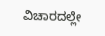ವಿಚಾರದಲ್ಲೇ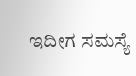ಇದೀಗ ಸಮಸ್ಯೆ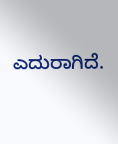ಎದುರಾಗಿದೆ.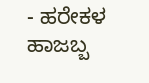- ಹರೇಕಳ ಹಾಜಬ್ಬ